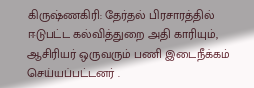கிருஷ்ணகிரி: தேர்தல் பிரசாரத்தில் ஈடுபட்ட கல்வித்துறை அதி காரியும், ஆசிரியர் ஒருவரும் பணி இடைநீக்கம் செய்யப்பட்டனர் .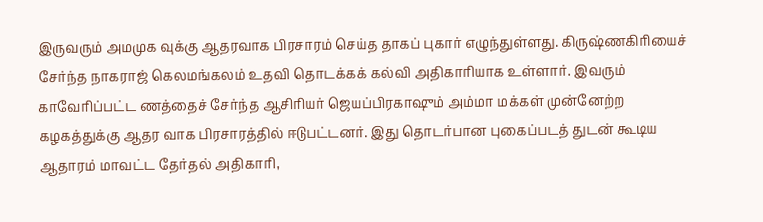இருவரும் அமமுக வுக்கு ஆதரவாக பிரசாரம் செய்த தாகப் புகார் எழுந்துள்ளது. கிருஷ்ணகிரியைச் சேர்ந்த நாகராஜ் கெலமங்கலம் உதவி தொடக்கக் கல்வி அதிகாரியாக உள்ளார். இவரும் காவேரிப்பட்ட ணத்தைச் சேர்ந்த ஆசிரியர் ஜெயப்பிரகாஷும் அம்மா மக்கள் முன்னேற்ற கழகத்துக்கு ஆதர வாக பிரசாரத்தில் ஈடுபட்டனர். இது தொடர்பான புகைப்படத் துடன் கூடிய ஆதாரம் மாவட்ட தேர்தல் அதிகாரி,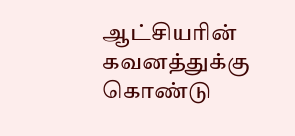ஆட்சியரின் கவனத்துக்கு கொண்டு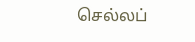செல்லப்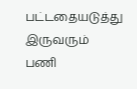பட்டதையடுத்து இருவரும் பணி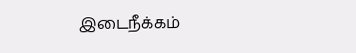இடைநீக்கம்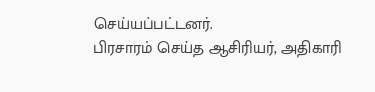செய்யப்பட்டனர்.
பிரசாரம் செய்த ஆசிரியர், அதிகாரி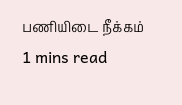பணியிடை நீக்கம்
1 mins read